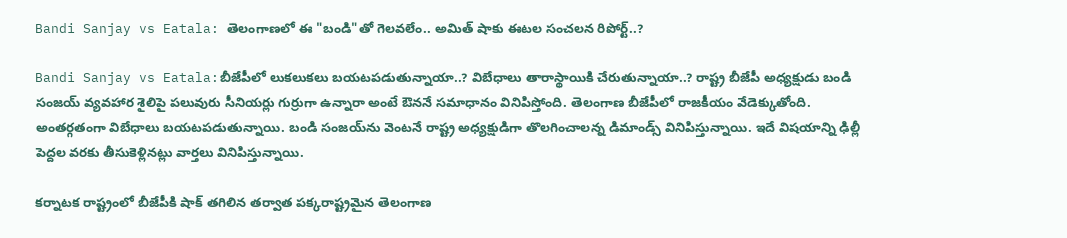Bandi Sanjay vs Eatala: తెలంగాణలో ఈ "బండి"తో గెలవలేం.. అమిత్ షాకు ఈటల సంచలన రిపోర్ట్..?

Bandi Sanjay vs Eatala:బీజేపీలో లుకలుకలు బయటపడుతున్నాయా..? విబేధాలు తారాస్థాయికి చేరుతున్నాయా..? రాష్ట్ర బీజేపీ అధ్యక్షుడు బండి సంజయ్ వ్యవహార శైలిపై పలువురు సీనియర్లు గుర్రుగా ఉన్నారా అంటే ఔననే సమాధానం వినిపిస్తోంది. తెలంగాణ బీజేపీలో రాజకీయం వేడెక్కుతోంది. అంతర్గతంగా విబేధాలు బయటపడుతున్నాయి. బండి సంజయ్‌ను వెంటనే రాష్ట్ర అధ్యక్షుడిగా తొలగించాలన్న డిమాండ్స్ వినిపిస్తున్నాయి. ఇదే విషయాన్ని ఢిల్లీ పెద్దల వరకు తీసుకెళ్లినట్లు వార్తలు వినిపిస్తున్నాయి.

కర్నాటక రాష్ట్రంలో బీజేపీకి షాక్ తగిలిన తర్వాత పక్కరాష్ట్రమైన తెలంగాణ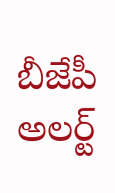బీజేపీ అలర్ట్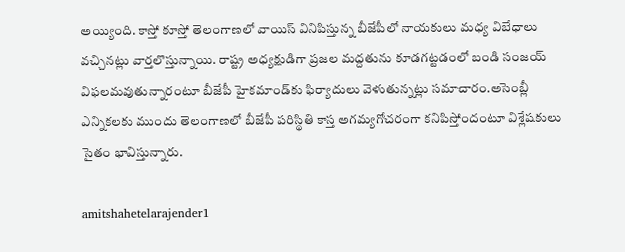అయ్యింది. కాస్తో కూస్తో తెలంగాణలో వాయిస్ వినిపిస్తున్న బీజేపీలో నాయకులు మధ్య విబేధాలు వచ్చినట్లు వార్తలొస్తున్నాయి. రాష్ట్ర అధ్యక్షుడిగా ప్రజల మద్దతును కూడగట్టడంలో బండి సంజయ్ విఫలమవుతున్నారంటూ బీజేపీ హైకమాండ్‌కు ఫిర్యాదులు వెళుతున్నట్లు సమాచారం.అసెంబ్లీ ఎన్నికలకు ముందు తెలంగాణలో బీజేపీ పరిస్థితి కాస్త అగమ్యగోచరంగా కనిపిస్తోందంటూ విశ్లేషకులు సైతం భావిస్తున్నారు.

amitshahetelarajender1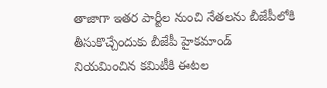తాజాగా ఇతర పార్టీల నుంచి నేతలను బీజేపీలోకి తీసుకొచ్చేందుకు బీజేపీ హైకమాండ్ నియమించిన కమిటీకి ఈటల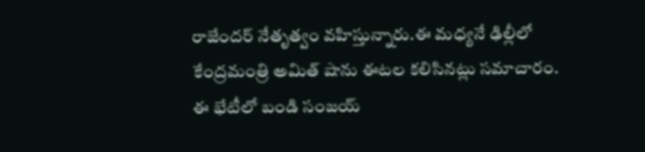రాజేందర్ నేతృత్వం వహిస్తున్నారు.ఈ మధ్యనే ఢిల్లీలో కేంద్రమంత్రి అమిత్ షాను ఈటల కలిసినట్లు సమాచారం. ఈ భేటీలో బండి సంజయ్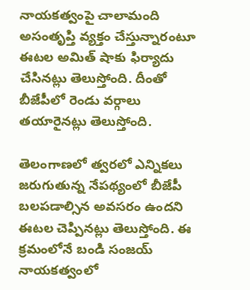నాయకత్వంపై చాలామంది అసంతృప్తి వ్యక్తం చేస్తున్నారంటూ ఈటల అమిత్ షాకు ఫిర్యాదు చేసినట్లు తెలుస్తోంది. దీంతో బీజేపీలో రెండు వర్గాలు తయారైనట్లు తెలుస్తోంది.

తెలంగాణలో త్వరలో ఎన్నికలు జరుగుతున్న నేపథ్యంలో బీజేపీ బలపడాల్సిన అవసరం ఉందని ఈటల చెప్పినట్లు తెలుస్తోంది. ఈ క్రమంలోనే బండి సంజయ్ నాయకత్వంలో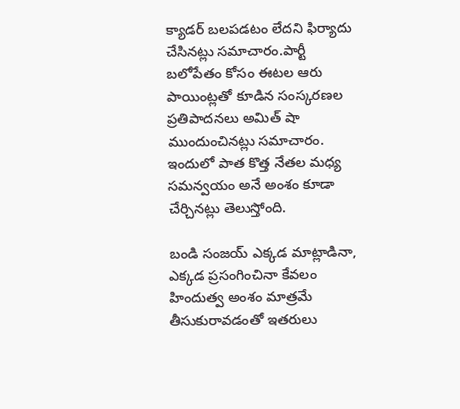క్యాడర్ బలపడటం లేదని ఫిర్యాదు చేసినట్లు సమాచారం.పార్టీ బలోపేతం కోసం ఈటల ఆరు పాయింట్లతో కూడిన సంస్కరణల ప్రతిపాదనలు అమిత్ షా ముందుంచినట్లు సమాచారం. ఇందులో పాత కొత్త నేతల మధ్య సమన్వయం అనే అంశం కూడా చేర్చినట్లు తెలుస్తోంది.

బండి సంజయ్ ఎక్కడ మాట్లాడినా, ఎక్కడ ప్రసంగించినా కేవలం హిందుత్వ అంశం మాత్రమే తీసుకురావడంతో ఇతరులు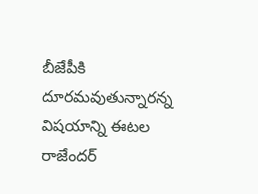బీజేపీకి దూరమవుతున్నారన్న విషయాన్ని ఈటల రాజేందర్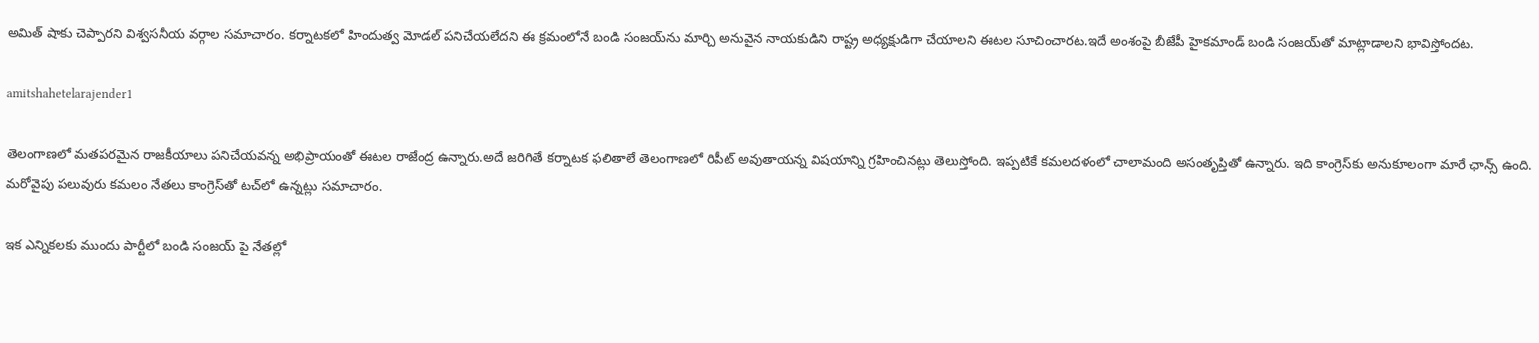అమిత్ షాకు చెప్పారని విశ్వసనీయ వర్గాల సమాచారం. కర్నాటకలో హిందుత్వ మోడల్ పనిచేయలేదని ఈ క్రమంలోనే బండి సంజయ్‌ను మార్చి అనువైన నాయకుడిని రాష్ట్ర అధ్యక్షుడిగా చేయాలని ఈటల సూచించారట.ఇదే అంశంపై బీజేపీ హైకమాండ్ బండి సంజయ్‌తో మాట్లాడాలని భావిస్తోందట.

amitshahetelarajender1

తెలంగాణలో మతపరమైన రాజకీయాలు పనిచేయవన్న అభిప్రాయంతో ఈటల రాజేంద్ర ఉన్నారు.అదే జరిగితే కర్నాటక ఫలితాలే తెలంగాణలో రిపీట్ అవుతాయన్న విషయాన్ని గ్రహించినట్లు తెలుస్తోంది. ఇప్పటికే కమలదళంలో చాలామంది అసంతృప్తితో ఉన్నారు. ఇది కాంగ్రెస్‌కు అనుకూలంగా మారే ఛాన్స్ ఉంది. మరోవైపు పలువురు కమలం నేతలు కాంగ్రెస్‌తో టచ్‌లో ఉన్నట్లు సమాచారం.

ఇక ఎన్నికలకు ముందు పార్టీలో బండి సంజయ్ పై నేతల్లో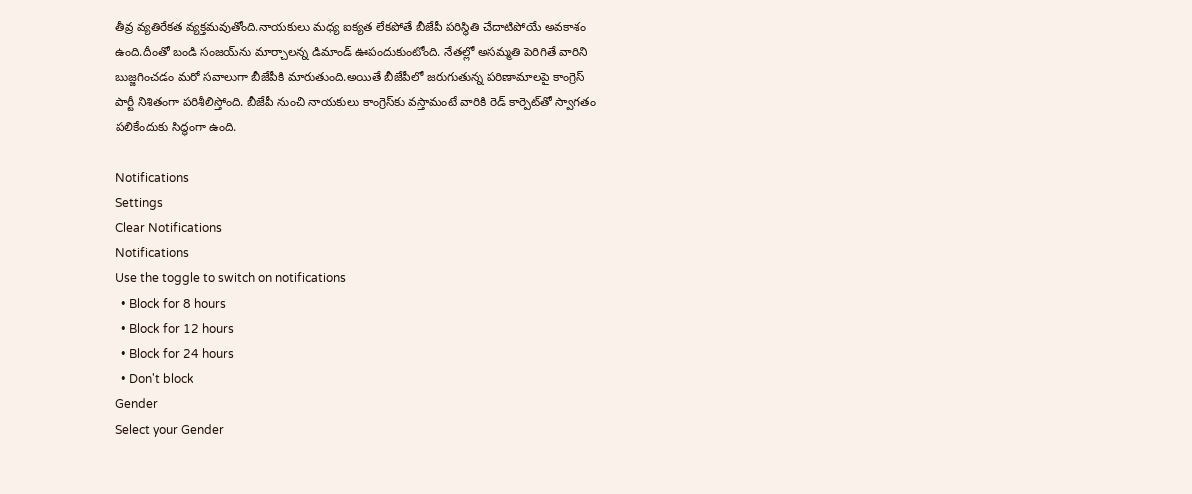తీవ్ర వ్యతిరేకత వ్యక్తమవుతోంది.నాయకులు మధ్య ఐక్యత లేకపోతే బీజేపీ పరిస్థితి చేదాటిపోయే అవకాశం ఉంది.దీంతో బండి సంజయ్‌ను మార్చాలన్న డిమాండ్ ఊపందుకుంటోంది. నేతల్లో అసమ్మతి పెరిగితే వారిని బుజ్జగించడం మరో సవాలుగా బీజేపీకి మారుతుంది.అయితే బీజేపీలో జరుగుతున్న పరిణామాలపై కాంగ్రెస్ పార్టీ నిశితంగా పరిశీలిస్తోంది. బీజేపీ నుంచి నాయకులు కాంగ్రెస్‌కు వస్తామంటే వారికి రెడ్‌ కార్పెట్‌తో స్వాగతం పలికేందుకు సిద్ధంగా ఉంది.

Notifications
Settings
Clear Notifications
Notifications
Use the toggle to switch on notifications
  • Block for 8 hours
  • Block for 12 hours
  • Block for 24 hours
  • Don't block
Gender
Select your Gender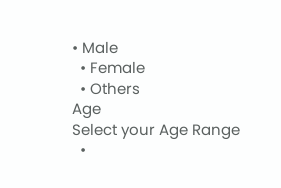• Male
  • Female
  • Others
Age
Select your Age Range
  •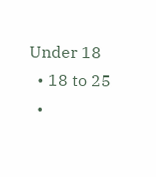Under 18
  • 18 to 25
  •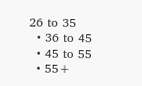26 to 35
  • 36 to 45
  • 45 to 55
  • 55+